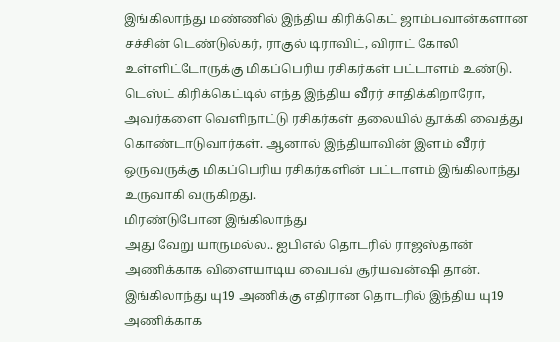இங்கிலாந்து மண்ணில் இந்திய கிரிக்கெட் ஜாம்பவான்களான சச்சின் டெண்டுல்கர், ராகுல் டிராவிட், விராட் கோலி உள்ளிட்டோருக்கு மிகப்பெரிய ரசிகர்கள் பட்டாளம் உண்டு. டெஸ்ட் கிரிக்கெட்டில் எந்த இந்திய வீரர் சாதிக்கிறாரோ, அவர்களை வெளிநாட்டு ரசிகர்கள் தலையில் தூக்கி வைத்து கொண்டாடுவார்கள். ஆனால் இந்தியாவின் இளம் வீரர் ஒருவருக்கு மிகப்பெரிய ரசிகர்களின் பட்டாளம் இங்கிலாந்து உருவாகி வருகிறது.
மிரண்டுபோன இங்கிலாந்து
அது வேறு யாருமல்ல.. ஐபிஎல் தொடரில் ராஜஸ்தான் அணிக்காக விளையாடிய வைபவ் சூர்யவன்ஷி தான். இங்கிலாந்து யு19 அணிக்கு எதிரான தொடரில் இந்திய யு19 அணிக்காக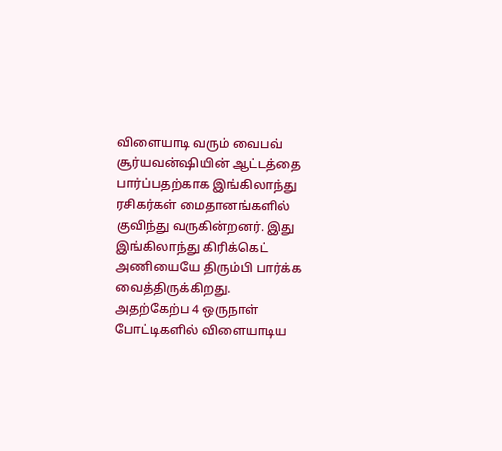விளையாடி வரும் வைபவ் சூர்யவன்ஷியின் ஆட்டத்தை பார்ப்பதற்காக இங்கிலாந்து ரசிகர்கள் மைதானங்களில் குவிந்து வருகின்றனர். இது இங்கிலாந்து கிரிக்கெட் அணியையே திரும்பி பார்க்க வைத்திருக்கிறது.
அதற்கேற்ப 4 ஒருநாள் போட்டிகளில் விளையாடிய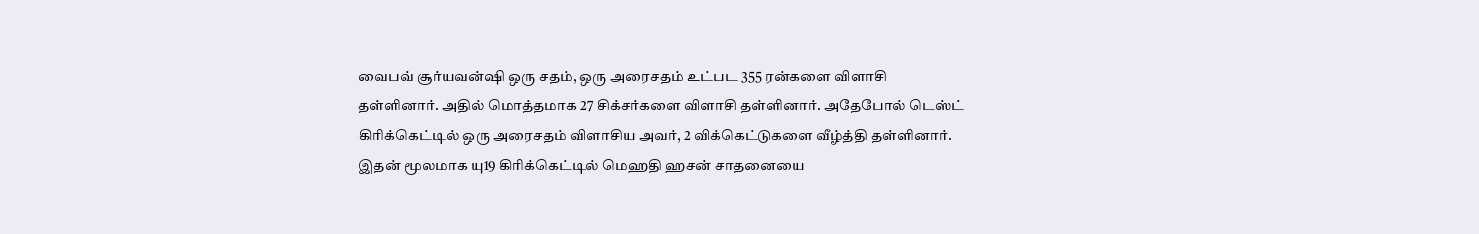வைபவ் சூர்யவன்ஷி ஒரு சதம், ஒரு அரைசதம் உட்பட 355 ரன்களை விளாசி தள்ளினார். அதில் மொத்தமாக 27 சிக்சர்களை விளாசி தள்ளினார். அதேபோல் டெஸ்ட் கிரிக்கெட்டில் ஒரு அரைசதம் விளாசிய அவர், 2 விக்கெட்டுகளை வீழ்த்தி தள்ளினார். இதன் மூலமாக யு19 கிரிக்கெட்டில் மெஹதி ஹசன் சாதனையை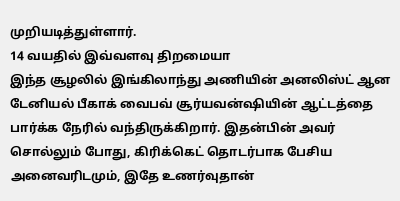முறியடித்துள்ளார்.
14 வயதில் இவ்வளவு திறமையா
இந்த சூழலில் இங்கிலாந்து அணியின் அனலிஸ்ட் ஆன டேனியல் பீகாக் வைபவ் சூர்யவன்ஷியின் ஆட்டத்தை பார்க்க நேரில் வந்திருக்கிறார். இதன்பின் அவர் சொல்லும் போது, கிரிக்கெட் தொடர்பாக பேசிய அனைவரிடமும், இதே உணர்வுதான்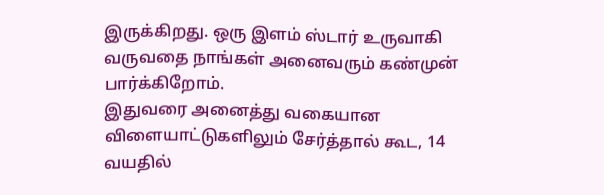இருக்கிறது. ஒரு இளம் ஸ்டார் உருவாகி வருவதை நாங்கள் அனைவரும் கண்முன் பார்க்கிறோம்.
இதுவரை அனைத்து வகையான விளையாட்டுகளிலும் சேர்த்தால் கூட, 14 வயதில்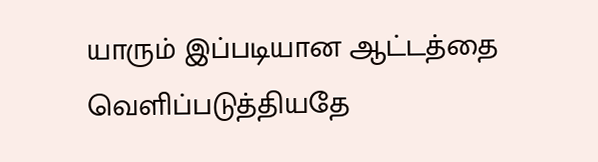யாரும் இப்படியான ஆட்டத்தை வெளிப்படுத்தியதே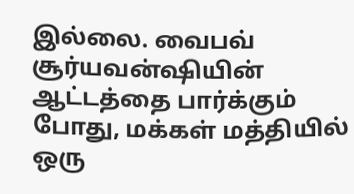இல்லை. வைபவ் சூர்யவன்ஷியின் ஆட்டத்தை பார்க்கும் போது, மக்கள் மத்தியில் ஒரு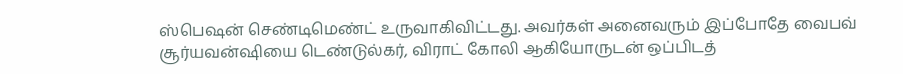ஸ்பெஷன் செண்டிமெண்ட் உருவாகிவிட்டது. அவர்கள் அனைவரும் இப்போதே வைபவ் சூர்யவன்ஷியை டெண்டுல்கர், விராட் கோலி ஆகியோருடன் ஒப்பிடத்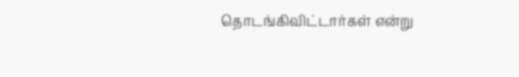தொடங்கிவிட்டார்கள் என்று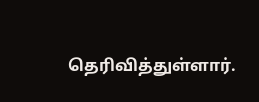தெரிவித்துள்ளார்.